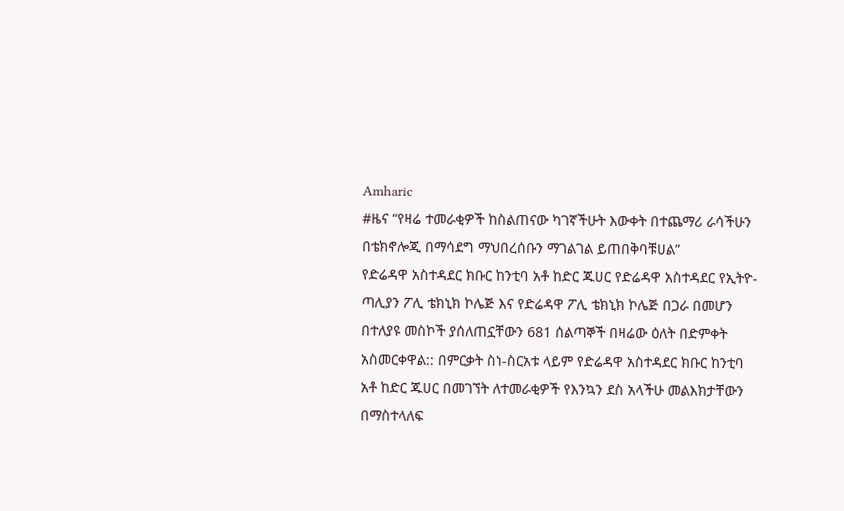Amharic
#ዜና “የዛሬ ተመራቂዎች ከስልጠናው ካገኛችሁት እውቀት በተጨማሪ ራሳችሁን በቴክኖሎጂ በማሳደግ ማህበረሰቡን ማገልገል ይጠበቅባቹሀል”
የድሬዳዋ አስተዳደር ክቡር ከንቲባ አቶ ከድር ጁሀር የድሬዳዋ አስተዳደር የኢትዮ-ጣሊያን ፖሊ ቴክኒክ ኮሌጅ እና የድሬዳዋ ፖሊ ቴክኒክ ኮሌጅ በጋራ በመሆን በተለያዩ መስኮች ያሰለጠኗቸውን 681 ሰልጣኞች በዛሬው ዕለት በድምቀት አስመርቀዋል:: በምርቃት ስነ-ስርአቱ ላይም የድሬዳዋ አስተዳደር ክቡር ከንቲባ አቶ ከድር ጁሀር በመገኘት ለተመራቂዎች የእንኳን ደስ አላችሁ መልእክታቸውን በማስተላለፍ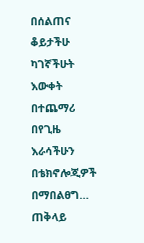በሰልጠና ቆይታችሁ ካገኛችሁት እውቀት በተጨማሪ በየጊዜ እራሳችሁን በቴክኖሎጂዎች በማበልፀግ…
ጠቅላይ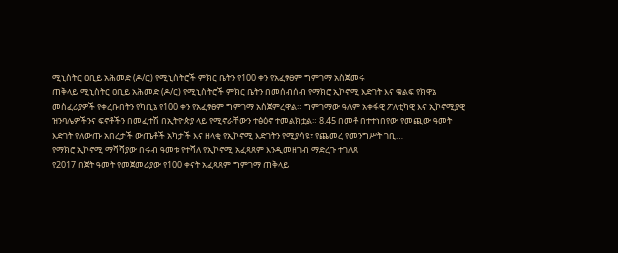ሚኒስትር ዐቢይ አሕመድ (ዶ/ር) የሚኒስትሮች ምክር ቤትን የ100 ቀን የአፈፃፀም ግምገማ አስጀመሩ
ጠቅላይ ሚኒስትር ዐቢይ አሕመድ (ዶ/ር) የሚኒስትሮች ምክር ቤትን በመሰብሰብ የማክሮ ኢኮኖሚ እድገት እና ቁልፍ የክዋኔ መስፈሪያዎች የቀረቡበትን የካቢኔ የ100 ቀን የአፈፃፀም ግምገማ አስጀምረዋል። ግምገማው ዓለም አቀፋዊ ፖለቲካዊ እና ኢኮኖሚያዊ ዝንባሌዎችንና ፍኖቶችን በመፈተሽ በኢትዮጵያ ላይ የሚኖራቸውን ተፅዕኖ ተመልክቷል። 8.45 በመቶ በተተነበየው የመጪው ዓመት እድገት የለውጡ አበረታች ውጤቶች አካታች እና ዘላቂ የኢኮኖሚ እድገትን የሚያሳዩ፣ የጨመረ የመንግሥት ገቢ…
የማክሮ ኢኮኖሚ ማሻሻያው በሩብ ዓመቱ የተሻለ የኢኮኖሚ አፈጻጸም እንዲመዘገብ ማድረጉ ተገለጸ
የ2017 በጀት ዓመት የመጀመሪያው የ100 ቀናት አፈጻጸም ግምገማ ጠቅላይ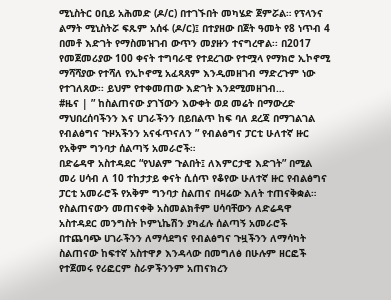ሚኒስትር ዐቢይ አሕመድ (ዶ/ር) በተገኙበት መካሄድ ጀምሯል። የፕላንና ልማት ሚኒስትሯ ፍጹም አሰፋ (ዶ/ር)፤ በተያዘው በጀት ዓመት የ8 ነጥብ 4 በመቶ እድገት የማስመዝገብ ውጥን መያዙን ተናግረዋል፡፡ በ2017 የመጀመሪያው 100 ቀናት ተግባራዊ የተደረገው የተሟላ የማክሮ ኢኮኖሚ ማሻሻያው የተሻለ የኢኮኖሚ አፈጻጸም እንዲመዘገብ ማድረጉም ነው የተገለጸው፡፡ ይህም የተቀመጠው እድገት እንደሚመዘገብ…
#ዜና | ” ከስልጠናው ያገኘውን እውቀት ወደ መሬት በማውረድ ማህበረሰባችንን እና ሀገራችንን በይበልጥ ከፍ ባለ ደረጃ በማገልገል የብልፅግና ጉዞአችንን አናፋጥናለን ” የብልፅግና ፓርቲ ሁለተኛ ዙር የአቅም ግንባታ ሰልጣኝ አመራሮች።
በድሬዳዋ አስተዳደር “የህልም ጉልበት፤ ለእምርታዊ እድገት” በሚል መሪ ሀሳብ ለ 10 ተከታታይ ቀናት ሲሰጥ የቆየው ሁለተኛ ዙር የብልፅግና ፓርቲ አመራሮች የአቅም ግንባታ ስልጠና በዛሬው እለት ተጠናቅቋል። የስልጠናውን መጠናቀቅ አስመልክቶም ሀሳባቸውን ለድሬዳዋ አስተዳደር መንግስት ኮምኒኬሽን ያካፈሉ ሰልጣኝ አመራሮች በተጨባጭ ሀገራችንን ለማሳደግና የብልፅግና ጉዟችንን ለማሳካት ስልጠናው ከፍተኛ አስተዋፆ እንዳላው በመግለፅ በሁሉም ዘርፎች የተጀመሩ የሪፎርም ስራዎችንንም አጠናክረን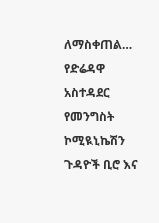ለማስቀጠል…
የድሬዳዋ አስተዳደር የመንግስት ኮሚዪኒኬሽን ጉዳዮች ቢሮ እና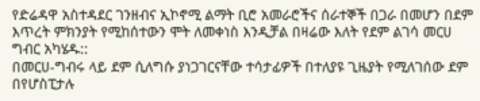የድሬዳዋ አስተዳደር ገንዘብና ኢኮኖሚ ልማት ቢሮ አመራሮችና ሰራተኞች በጋራ በመሆን በደም እጥረት ምክንያት የሚከሰተውን ሞት ለመቀነስ እንዲቻል በዛሬው እለት የደም ልገሳ መርሀ ግብር አካሄዱ::
በመርሀ-ግብሩ ላይ ደም ሲለግሱ ያነጋገርናቸው ተሳታፊዎች በተለያዩ ጊዜያት የሚለገሰው ደም በየሆስፒታሉ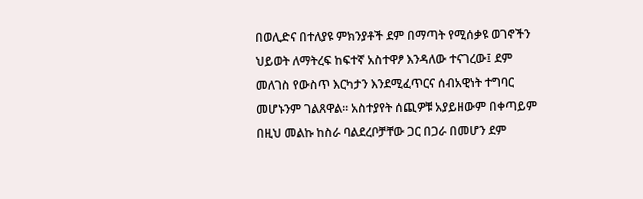በወሊድና በተለያዩ ምክንያቶች ደም በማጣት የሚሰቃዩ ወገኖችን ህይወት ለማትረፍ ከፍተኛ አስተዋፆ እንዳለው ተናገረው፤ ደም መለገስ የውስጥ እርካታን እንደሚፈጥርና ሰብአዊነት ተግባር መሆኑንም ገልጸዋል፡፡ አስተያየት ሰጪዎቹ አያይዘውም በቀጣይም በዚህ መልኩ ከስራ ባልደረቦቻቸው ጋር በጋራ በመሆን ደም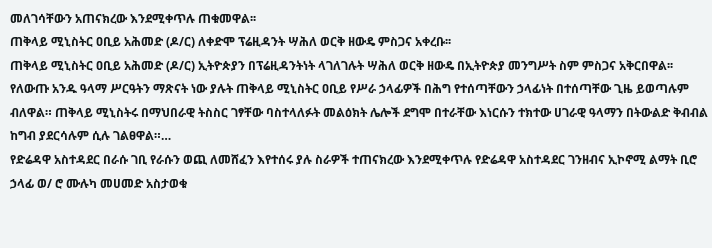መለገሳቸውን አጠናክረው እንደሚቀጥሉ ጠቁመዋል፡፡
ጠቅላይ ሚኒስትር ዐቢይ አሕመድ (ዶ/ር) ለቀድሞ ፕሬዚዳንት ሣሕለ ወርቅ ዘውዴ ምስጋና አቀረቡ፡፡
ጠቅላይ ሚኒስትር ዐቢይ አሕመድ (ዶ/ር) ኢትዮጵያን በፕሬዚዳንትነት ላገለገሉት ሣሕለ ወርቅ ዘውዴ በኢትዮጵያ መንግሥት ስም ምስጋና አቅርበዋል፡፡ የለውጡ አንዱ ዓላማ ሥርዓትን ማጽናት ነው ያሉት ጠቅላይ ሚኒስትር ዐቢይ የሥራ ኃላፊዎች በሕግ የተሰጣቸውን ኃላፊነት በተሰጣቸው ጊዜ ይወጣሉም ብለዋል። ጠቅላይ ሚኒስትሩ በማህበራዊ ትስስር ገፃቸው ባስተላለፉት መልዕክት ሌሎች ደግሞ በተራቸው እነርሱን ተክተው ሀገራዊ ዓላማን በትውልድ ቅብብል ከግብ ያደርሳሉም ሲሉ ገልፀዋል።…
የድሬዳዋ አስተዳደር በራሱ ገቢ የራሱን ወጪ ለመሸፈን እየተሰሩ ያሉ ስራዎች ተጠናክረው እንደሚቀጥሉ የድሬዳዋ አስተዳደር ገንዘብና ኢኮኖሚ ልማት ቢሮ ኃላፊ ወ/ ሮ ሙሉካ መሀመድ አስታወቁ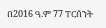በ2016 ዓ.ም 77 ፐርሰንት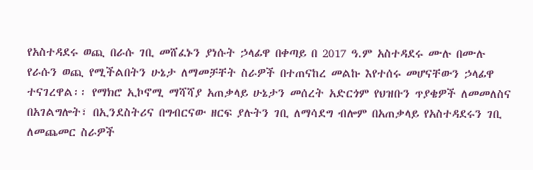የአስተዳደሩ ወጪ በራሱ ገቢ መሸፈኑን ያነሱት ኃላፊዋ በቀጣይ በ 2017 ዓ.ም አስተዳደሩ ሙሉ በሙሉ የራሱን ወጪ የሚችልበትን ሁኔታ ለማመቻቸት ስራዎች በተጠናከረ መልኩ እየተሰሩ መሆናቸውን ኃላፊዋ ተናገረዋል፡፡ የማክሮ ኢኮኖሚ ማሻሻያ አጠቃላይ ሁኔታን መሰረት አድርጎም የህዝቡን ጥያቄዎች ለመመለስና በአገልግሎት፣ በኢንደስትሪና በግብርናው ዘርፍ ያሉትን ገቢ ለማሳደግ ብሎም በአጠቃላይ የአስተዳደሩን ገቢ ለመጨመር ስራዎች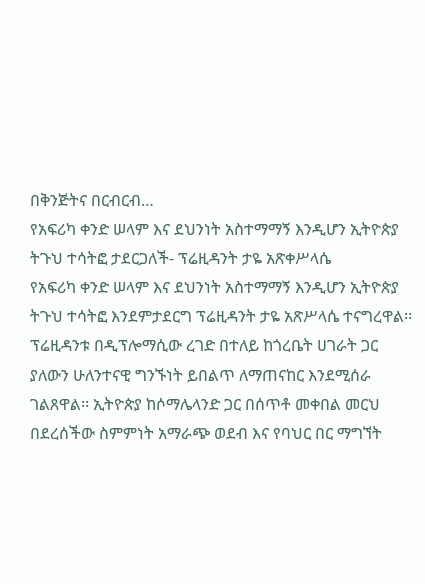በቅንጅትና በርብርብ…
የአፍሪካ ቀንድ ሠላም እና ደህንነት አስተማማኝ እንዲሆን ኢትዮጵያ ትጉህ ተሳትፎ ታደርጋለች- ፕሬዚዳንት ታዬ አጽቀሥላሴ
የአፍሪካ ቀንድ ሠላም እና ደህንነት አስተማማኝ እንዲሆን ኢትዮጵያ ትጉህ ተሳትፎ እንደምታደርግ ፕሬዚዳንት ታዬ አጽሥላሴ ተናግረዋል፡፡ ፕሬዚዳንቱ በዲፕሎማሲው ረገድ በተለይ ከጎረቤት ሀገራት ጋር ያለውን ሁለንተናዊ ግንኙነት ይበልጥ ለማጠናከር እንደሚሰራ ገልጸዋል፡፡ ኢትዮጵያ ከሶማሌላንድ ጋር በሰጥቶ መቀበል መርህ በደረሰችው ስምምነት አማራጭ ወደብ እና የባህር በር ማግኘት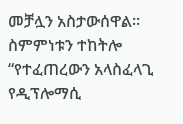መቻሏን አስታውሰዋል፡፡ ስምምነቱን ተከትሎ “የተፈጠረውን አላስፈላጊ የዲፕሎማሲ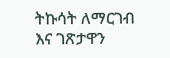ትኩሳት ለማርገብ እና ገጽታዋን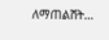ለማጠልሸት…